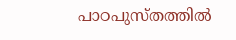പാഠപുസ്‌തത്തിൽ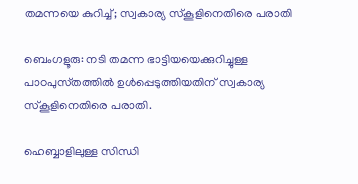തമന്നയെ കുറിച്ച്; സ്വകാര്യ സ്കൂളിനെതിരെ പരാതി

ബെംഗളൂരു: നടി തമന്ന ഭാട്ടിയയെക്കുറിച്ചുള്ള പാഠപുസ്‌തത്തിൽ ഉള്‍പ്പെടുത്തിയതിന് സ്വകാര്യ സ്‌കൂളിനെതിരെ പരാതി.

ഹെബ്ബാളിലുള്ള സിന്ധി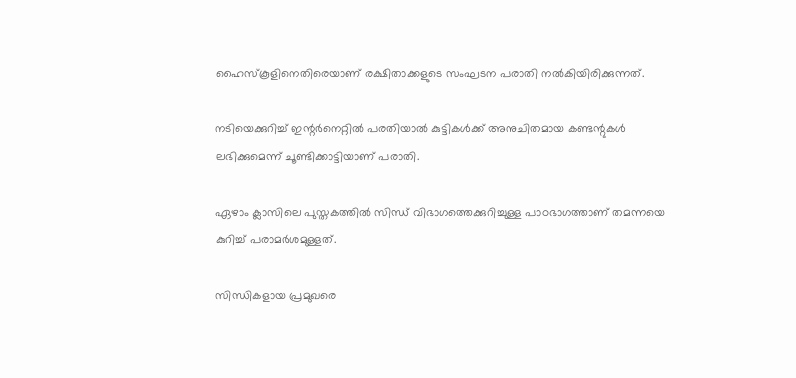ഹൈസ്‌കൂളിനെതിരെയാണ് രക്ഷിതാക്കളുടെ സംഘടന പരാതി നല്‍കിയിരിക്കുന്നത്.

നടിയെക്കുറിച്ച്‌ ഇന്റർനെറ്റില്‍ പരതിയാല്‍ കുട്ടികള്‍ക്ക് അനുചിതമായ കണ്ടന്റുകള്‍ ലഭിക്കുമെന്ന് ചൂണ്ടിക്കാട്ടിയാണ് പരാതി.

ഏഴാം ക്ലാസിലെ പുസ്തകത്തില്‍ സിന്ധ് വിഭാഗത്തെക്കുറിച്ചുള്ള പാഠഭാഗത്താണ് തമന്നയെ കുറിച്ച്‌ പരാമർശമുള്ളത്.

സിന്ധികളായ പ്രമുഖരെ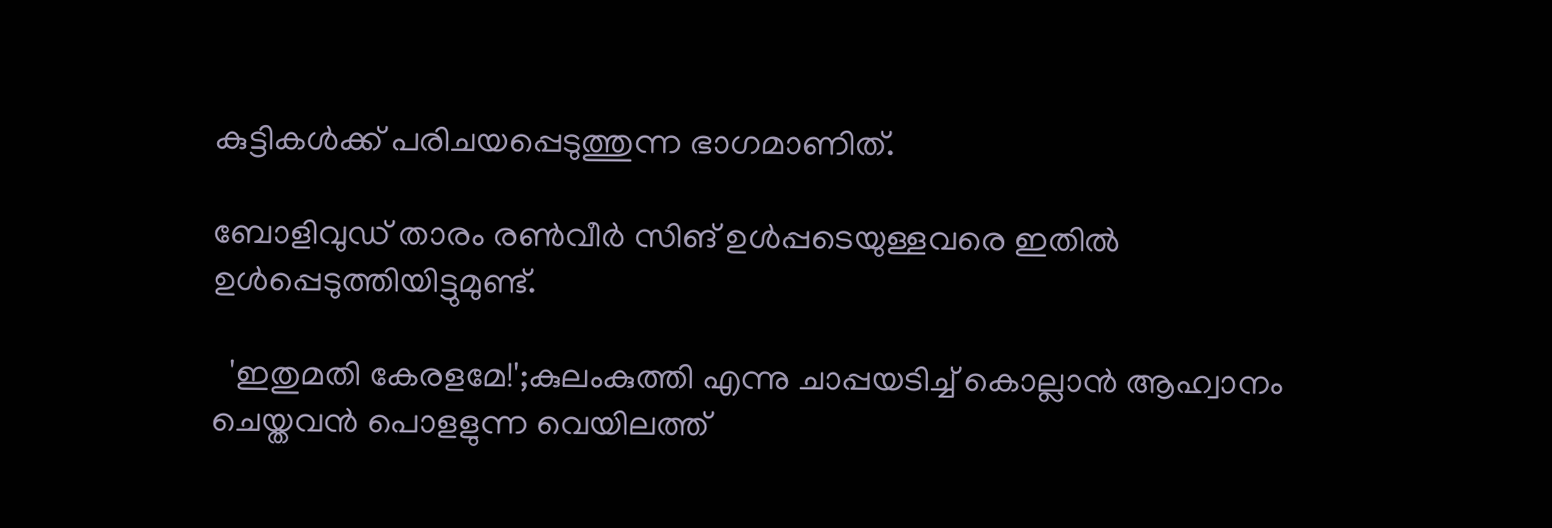കുട്ടികള്‍ക്ക് പരിചയപ്പെടുത്തുന്ന ഭാഗമാണിത്.

ബോളിവുഡ് താരം രണ്‍വീർ സിങ് ഉള്‍പ്പടെയുള്ളവരെ ഇതില്‍ ഉള്‍പ്പെടുത്തിയിട്ടുമുണ്ട്.

  'ഇതുമതി കേരളമേ!';കുലംകുത്തി എന്നു ചാപ്പയടിച്ച് കൊല്ലാൻ ആഹ്വാനം ചെയ്തവൻ പൊളളുന്ന വെയിലത്ത്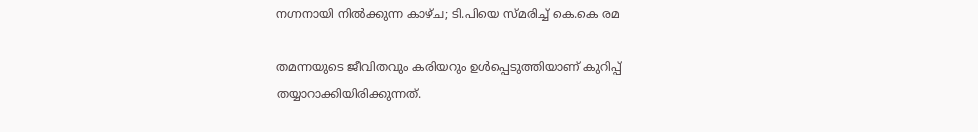നഗ്നനായി നിൽക്കുന്ന കാഴ്ച; ടി.പിയെ സ്മരിച്ച് കെ.കെ രമ

തമന്നയുടെ ജീവിതവും കരിയറും ഉള്‍പ്പെടുത്തിയാണ് കുറിപ്പ് തയ്യാറാക്കിയിരിക്കുന്നത്.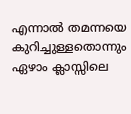എന്നാല്‍ തമന്നയെ കുറിച്ചുള്ളതൊന്നും ഏഴാം ക്ലാസ്സിലെ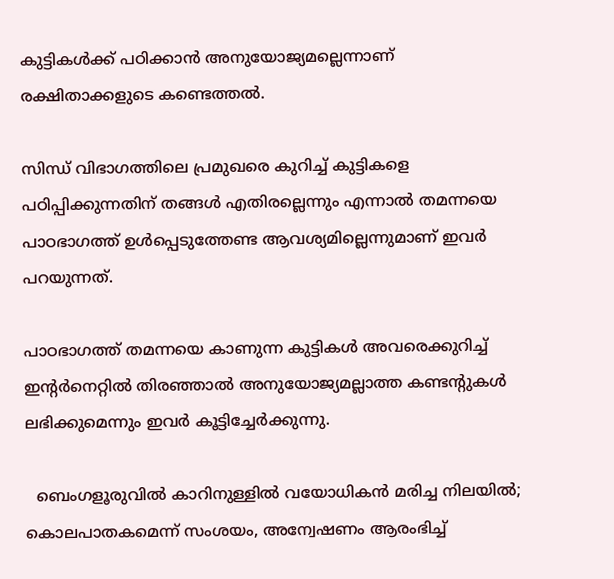കുട്ടികള്‍ക്ക് പഠിക്കാൻ അനുയോജ്യമല്ലെന്നാണ് രക്ഷിതാക്കളുടെ കണ്ടെത്തല്‍.

സിന്ധ് വിഭാഗത്തിലെ പ്രമുഖരെ കുറിച്ച്‌ കുട്ടികളെ പഠിപ്പിക്കുന്നതിന് തങ്ങള്‍ എതിരല്ലെന്നും എന്നാല്‍ തമന്നയെ പാഠഭാഗത്ത് ഉള്‍പ്പെടുത്തേണ്ട ആവശ്യമില്ലെന്നുമാണ് ഇവർ പറയുന്നത്.

പാഠഭാഗത്ത് തമന്നയെ കാണുന്ന കുട്ടികള്‍ അവരെക്കുറിച്ച്‌ ഇന്റർനെറ്റില്‍ തിരഞ്ഞാല്‍ അനുയോജ്യമല്ലാത്ത കണ്ടന്റുകള്‍ ലഭിക്കുമെന്നും ഇവർ കൂട്ടിച്ചേർക്കുന്നു.

  ബെംഗളൂരുവിൽ കാറിനുള്ളിൽ വയോധികൻ മരിച്ച നിലയിൽ; കൊലപാതകമെന്ന് സംശയം, അന്വേഷണം ആരംഭിച്ച്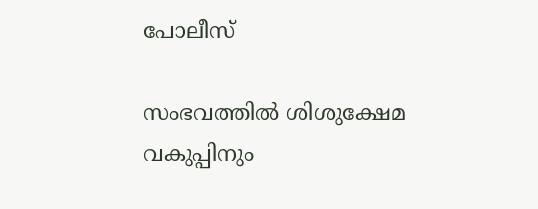പോലീസ്

സംഭവത്തില്‍ ശിശുക്ഷേമ വകുപ്പിനും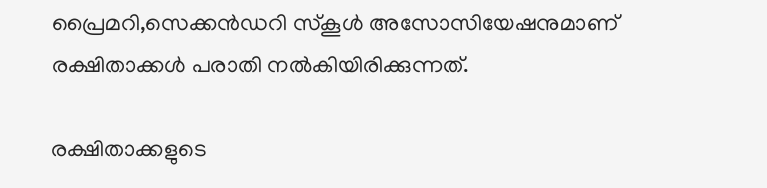പ്രൈമറി,സെക്കൻഡറി സ്‌കൂള്‍ അസോസിയേഷനുമാണ് രക്ഷിതാക്കള്‍ പരാതി നല്‍കിയിരിക്കുന്നത്.

രക്ഷിതാക്കളുടെ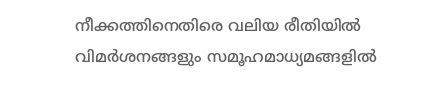നീക്കത്തിനെതിരെ വലിയ രീതിയില്‍ വിമർശനങ്ങളും സമൂഹമാധ്യമങ്ങളില്‍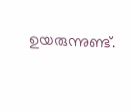ഉയരുന്നുണ്ട്.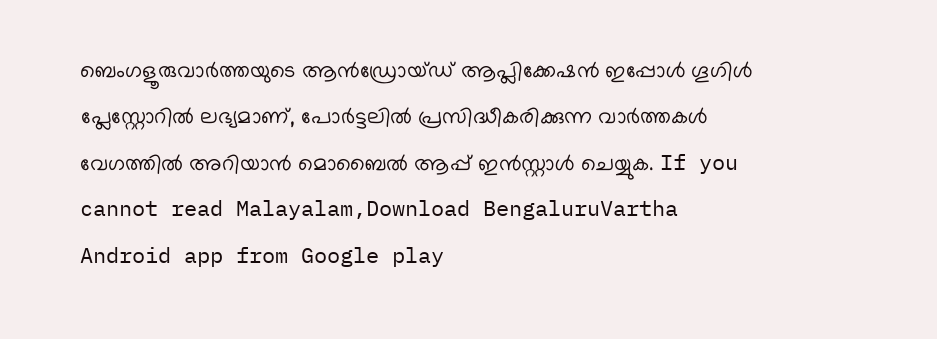ബെംഗളൂരുവാർത്തയുടെ ആൻഡ്രോയ്ഡ് ആപ്ലിക്കേഷൻ ഇപ്പോൾ ഗൂഗിൾ പ്ലേസ്റ്റോറിൽ ലഭ്യമാണ്, പോർട്ടലിൽ പ്രസിദ്ധീകരിക്കുന്ന വാർത്തകൾ വേഗത്തിൽ അറിയാൻ മൊബൈൽ ആപ്പ് ഇൻസ്റ്റാൾ ചെയ്യുക. If you cannot read Malayalam,Download BengaluruVartha Android app from Google play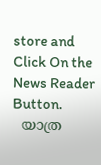store and Click On the News Reader Button.
  യാത്ര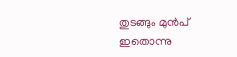തുടങ്ങും മുൻപ് ഇതൊന്നു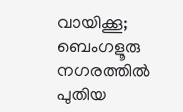വായിക്കൂ; ബെംഗളൂരു നഗരത്തിൽ പുതിയ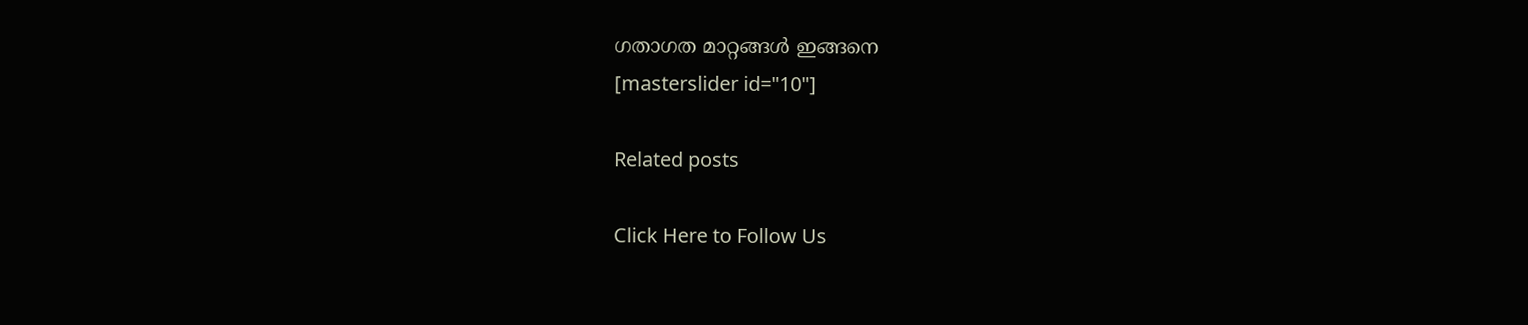ഗതാഗത മാറ്റങ്ങൾ ഇങ്ങനെ
[masterslider id="10"]

Related posts

Click Here to Follow Us